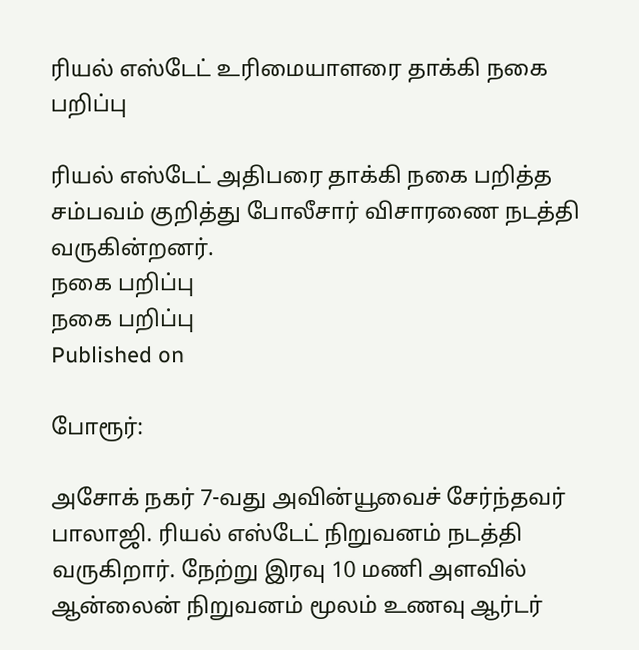ரியல் எஸ்டேட் உரிமையாளரை தாக்கி நகை பறிப்பு

ரியல் எஸ்டேட் அதிபரை தாக்கி நகை பறித்த சம்பவம் குறித்து போலீசார் விசாரணை நடத்தி வருகின்றனர்.
நகை பறிப்பு
நகை பறிப்பு
Published on

போரூர்:

அசோக் நகர் 7-வது அவின்யூவைச் சேர்ந்தவர் பாலாஜி. ரியல் எஸ்டேட் நிறுவனம் நடத்தி வருகிறார். நேற்று இரவு 10 மணி அளவில் ஆன்லைன் நிறுவனம் மூலம் உணவு ஆர்டர்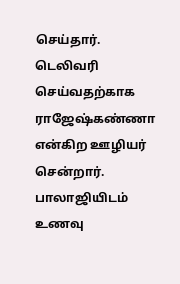செய்தார். டெலிவரி செய்வதற்காக ராஜேஷ்கண்ணா என்கிற ஊழியர் சென்றார். பாலாஜியிடம் உணவு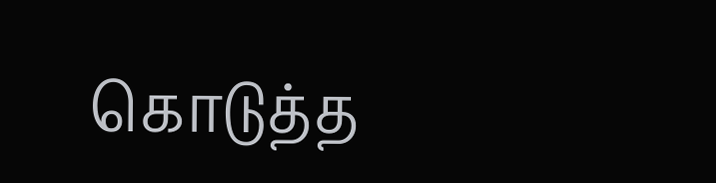கொடுத்த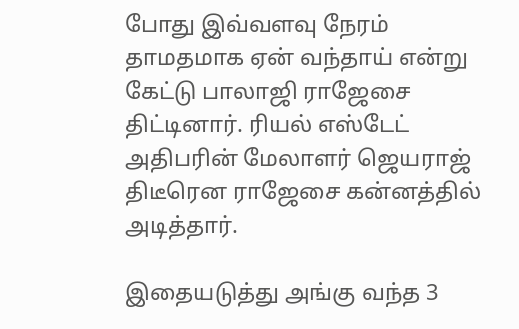போது இவ்வளவு நேரம் தாமதமாக ஏன் வந்தாய் என்று கேட்டு பாலாஜி ராஜேசை திட்டினார். ரியல் எஸ்டேட் அதிபரின் மேலாளர் ஜெயராஜ் திடீரென ராஜேசை கன்னத்தில் அடித்தார்.

இதையடுத்து அங்கு வந்த 3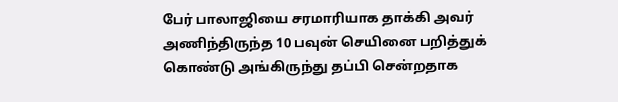பேர் பாலாஜியை சரமாரியாக தாக்கி அவர் அணிந்திருந்த 10 பவுன் செயினை பறித்துக் கொண்டு அங்கிருந்து தப்பி சென்றதாக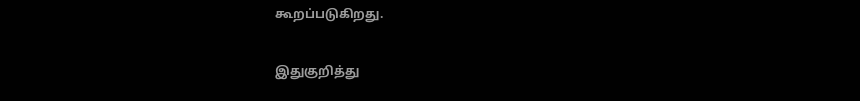கூறப்படுகிறது.

இதுகுறித்து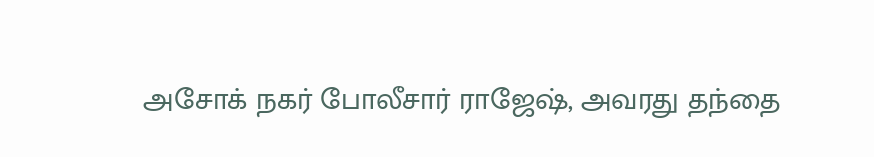அசோக் நகர் போலீசார் ராஜேஷ், அவரது தந்தை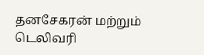தனசேகரன் மற்றும் டெலிவரி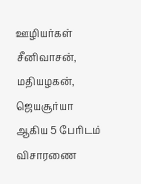ஊழியர்கள் சீனிவாசன், மதியழகன், ஜெயசூர்யா ஆகிய 5 பேரிடம் விசாரணை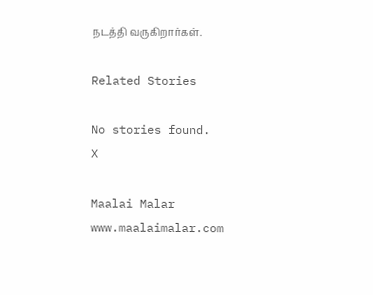நடத்தி வருகிறார்கள்.

Related Stories

No stories found.
X

Maalai Malar
www.maalaimalar.com